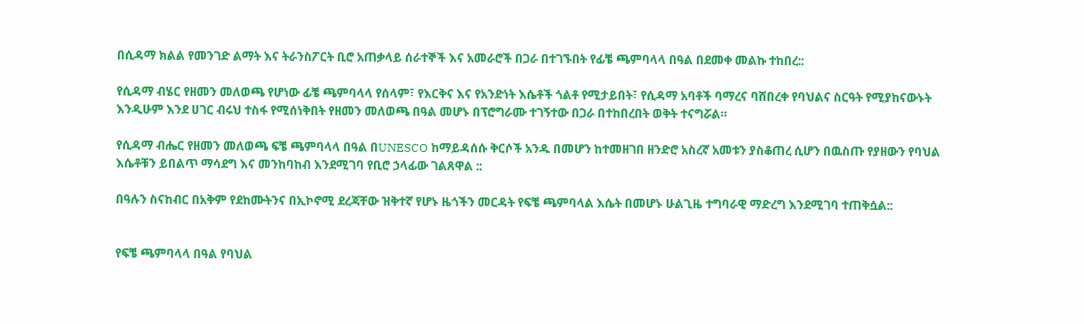በሲዳማ ክልል የመንገድ ልማት እና ትራንስፖርት ቢሮ አጠቃላይ ሰራተኞች እና አመራሮች በጋራ በተገኙበት የፊቼ ጫምባላላ በዓል በደመቀ መልኩ ተከበረ::

የሲዳማ ብሄር የዘመን መለወጫ የሆነው ፊቼ ጫምባላላ የሰላም፣ የእርቅና እና የአንድነት እሴቶች ጎልቶ የሚታይበት፣ የሲዳማ አባቶች ባማረና ባሸበረቀ የባህልና ስርዓት የሚያከናውኑት እንዲሁም እንደ ሀገር ብሩህ ተስፋ የሚሰነቅበት የዘመን መለወጫ በዓል መሆኑ በፕሮግራሙ ተገኝተው በጋራ በተከበረበት ወቅት ተናግሯል።

የሲዳማ ብሔር የዘመን መለወጫ ፍቼ ጫምባላላ በዓል በUNESCO ከማይዳሰሱ ቅርሶች አንዱ በመሆን ከተመዘገበ ዘንድሮ አስረኛ አመቱን ያስቆጠረ ሲሆን በዉስጡ የያዘውን የባህል እሴቶቹን ይበልጥ ማሳደግ እና መንከባከብ እንደሚገባ የቢሮ ኃላፊው ገልጸዋል ::

በዓሉን ስናከብር በአቅም የደከሙትንና በኢኮኖሚ ደረጃቸው ዝቅተኛ የሆኑ ዜጎችን መርዳት የፍቼ ጫምባላል እሴት በመሆኑ ሁልጊዜ ተግባራዊ ማድረግ እንደሚገባ ተጠቅሷል::


የፍቼ ጫምባላላ በዓል የባህል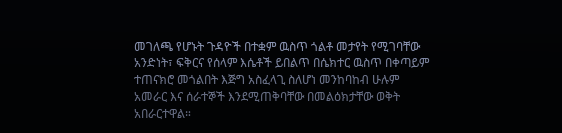መገለጫ የሆኑት ጉዳዮች በተቋም ዉስጥ ጎልቶ መታየት የሚገባቸው አንድነት፣ ፍቅርና የሰላም እሴቶች ይበልጥ በሴክተር ዉስጥ በቀጣይም ተጠናክሮ መጎልበት እጅግ አስፈላጊ ስለሆነ መንከባከብ ሁሉም አመራር እና ሰራተኞች እንደሚጠቅባቸው በመልዕክታቸው ወቅት አበራርተዋል።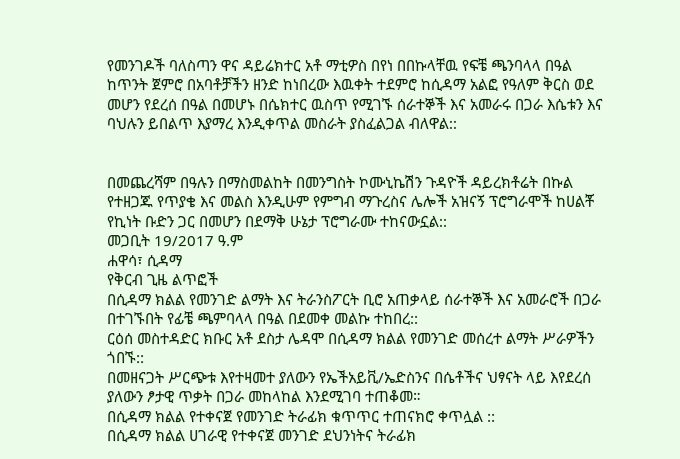የመንገዶች ባለስጣን ዋና ዳይሬክተር አቶ ማቲዎስ በየነ በበኩላቸዉ የፍቼ ጫንባላላ በዓል ከጥንት ጀምሮ በአባቶቻችን ዘንድ ከነበረው እዉቀት ተደምሮ ከሲዳማ አልፎ የዓለም ቅርስ ወደ መሆን የደረሰ በዓል በመሆኑ በሴክተር ዉስጥ የሚገኙ ሰራተኞች እና አመራሩ በጋራ እሴቱን እና ባህሉን ይበልጥ እያማረ እንዲቀጥል መስራት ያስፈልጋል ብለዋል::


በመጨረሻም በዓሉን በማስመልከት በመንግስት ኮሙኒኬሽን ጉዳዮች ዳይረክቶሬት በኩል የተዘጋጁ የጥያቄ እና መልስ እንዲሁም የምግብ ማጉረስና ሌሎች አዝናኝ ፕሮግራሞች ከሀልቾ የኪነት ቡድን ጋር በመሆን በደማቅ ሁኔታ ፕሮግራሙ ተከናውኗል::
መጋቢት 19/2017 ዓ.ም
ሐዋሳ፣ ሲዳማ
የቅርብ ጊዜ ልጥፎች
በሲዳማ ክልል የመንገድ ልማት እና ትራንስፖርት ቢሮ አጠቃላይ ሰራተኞች እና አመራሮች በጋራ በተገኙበት የፊቼ ጫምባላላ በዓል በደመቀ መልኩ ተከበረ::
ርዕሰ መስተዳድር ክቡር አቶ ደስታ ሌዳሞ በሲዳማ ክልል የመንገድ መሰረተ ልማት ሥራዎችን ጎበኙ::
በመዘናጋት ሥርጭቱ እየተዛመተ ያለውን የኤችአይቪ/ኤድስንና በሴቶችና ህፃናት ላይ እየደረሰ ያለውን ፆታዊ ጥቃት በጋራ መከላከል እንደሚገባ ተጠቆመ።
በሲዳማ ክልል የተቀናጀ የመንገድ ትራፊክ ቁጥጥር ተጠናክሮ ቀጥሏል ::
በሲዳማ ክልል ሀገራዊ የተቀናጀ መንገድ ደህንነትና ትራፊክ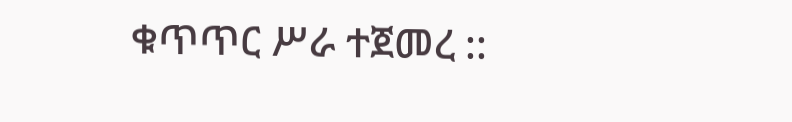ቁጥጥር ሥራ ተጀመረ ::